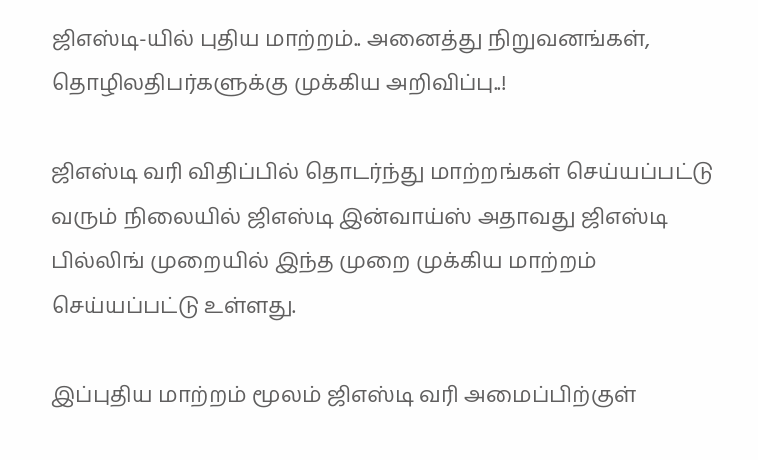ஜிஎஸ்டி-யில் புதிய மாற்றம்.. அனைத்து நிறுவனங்கள், தொழிலதிபர்களுக்கு முக்கிய அறிவிப்பு..!

ஜிஎஸ்டி வரி விதிப்பில் தொடர்ந்து மாற்றங்கள் செய்யப்பட்டு வரும் நிலையில் ஜிஎஸ்டி இன்வாய்ஸ் அதாவது ஜிஎஸ்டி பில்லிங் முறையில் இந்த முறை முக்கிய மாற்றம் செய்யப்பட்டு உள்ளது.

இப்புதிய மாற்றம் மூலம் ஜிஎஸ்டி வரி அமைப்பிற்குள்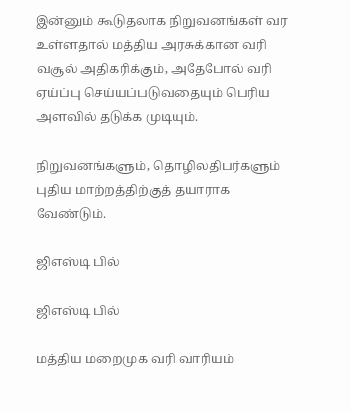இன்னும் கூடுதலாக நிறுவனங்கள் வர உள்ளதால் மத்திய அரசுக்கான வரி வசூல் அதிகரிக்கும், அதேபோல் வரி ஏய்ப்பு செய்யப்படுவதையும் பெரிய அளவில் தடுக்க முடியும்.

நிறுவனங்களும், தொழிலதிபர்களும் புதிய மாற்றத்திற்குத் தயாராக வேண்டும்.

ஜிஎஸ்டி பில்

ஜிஎஸ்டி பில்

மத்திய மறைமுக வரி வாரியம்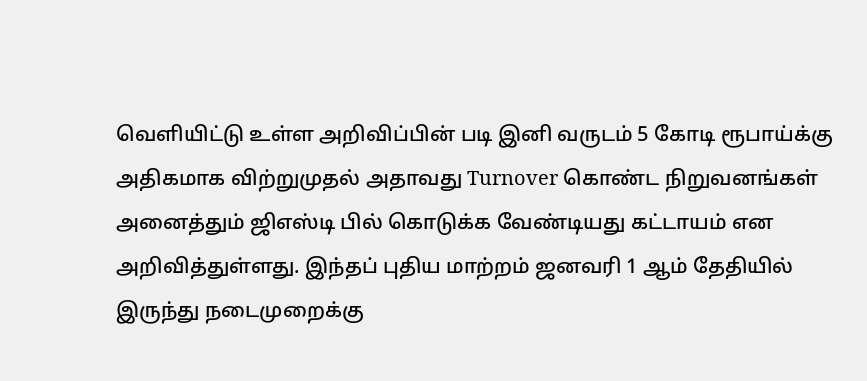வெளியிட்டு உள்ள அறிவிப்பின் படி இனி வருடம் 5 கோடி ரூபாய்க்கு அதிகமாக விற்றுமுதல் அதாவது Turnover கொண்ட நிறுவனங்கள் அனைத்தும் ஜிஎஸ்டி பில் கொடுக்க வேண்டியது கட்டாயம் என அறிவித்துள்ளது. இந்தப் புதிய மாற்றம் ஜனவரி 1 ஆம் தேதியில் இருந்து நடைமுறைக்கு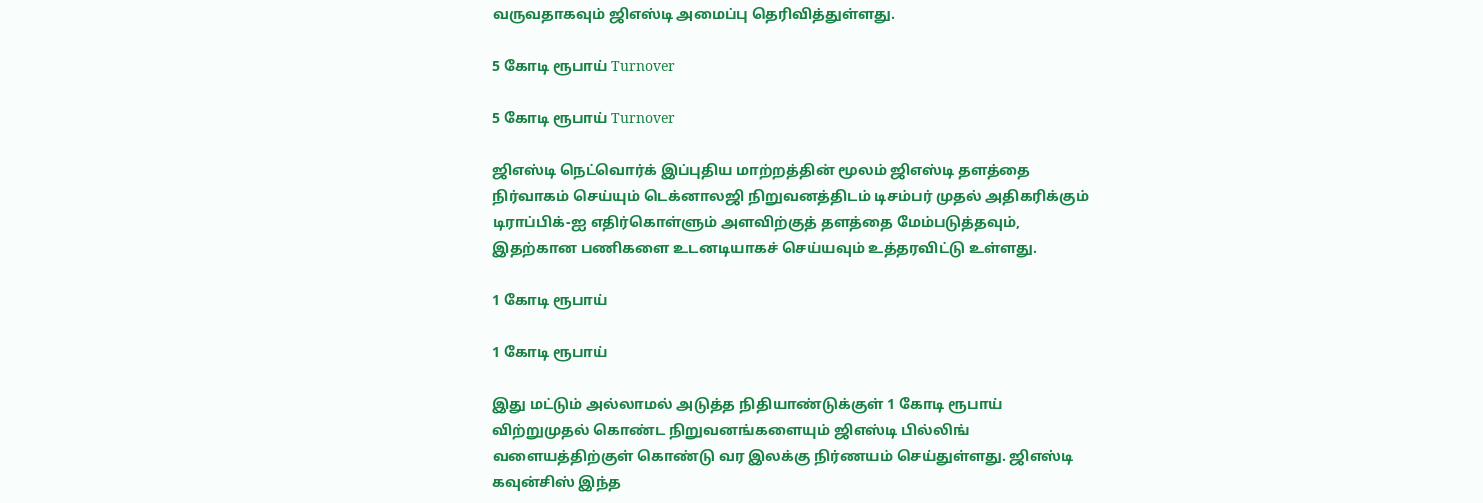வருவதாகவும் ஜிஎஸ்டி அமைப்பு தெரிவித்துள்ளது.

5 கோடி ரூபாய் Turnover

5 கோடி ரூபாய் Turnover

ஜிஎஸ்டி நெட்வொர்க் இப்புதிய மாற்றத்தின் மூலம் ஜிஎஸ்டி தளத்தை நிர்வாகம் செய்யும் டெக்னாலஜி நிறுவனத்திடம் டிசம்பர் முதல் அதிகரிக்கும் டிராப்பிக்-ஐ எதிர்கொள்ளும் அளவிற்குத் தளத்தை மேம்படுத்தவும், இதற்கான பணிகளை உடனடியாகச் செய்யவும் உத்தரவிட்டு உள்ளது.

1 கோடி ரூபாய்

1 கோடி ரூபாய்

இது மட்டும் அல்லாமல் அடுத்த நிதியாண்டுக்குள் 1 கோடி ரூபாய் விற்றுமுதல் கொண்ட நிறுவனங்களையும் ஜிஎஸ்டி பில்லிங் வளையத்திற்குள் கொண்டு வர இலக்கு நிர்ணயம் செய்துள்ளது. ஜிஎஸ்டி கவுன்சிஸ் இந்த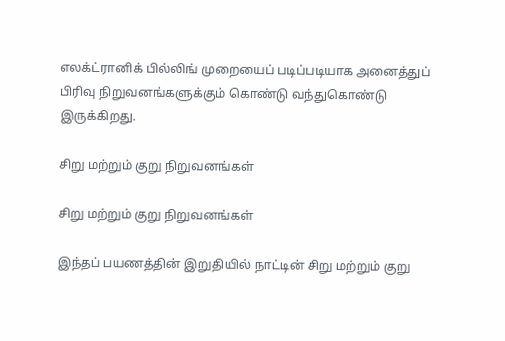எலக்ட்ரானிக் பில்லிங் முறையைப் படிப்படியாக அனைத்துப் பிரிவு நிறுவனங்களுக்கும் கொண்டு வந்துகொண்டு இருக்கிறது.

சிறு மற்றும் குறு நிறுவனங்கள்

சிறு மற்றும் குறு நிறுவனங்கள்

இந்தப் பயணத்தின் இறுதியில் நாட்டின் சிறு மற்றும் குறு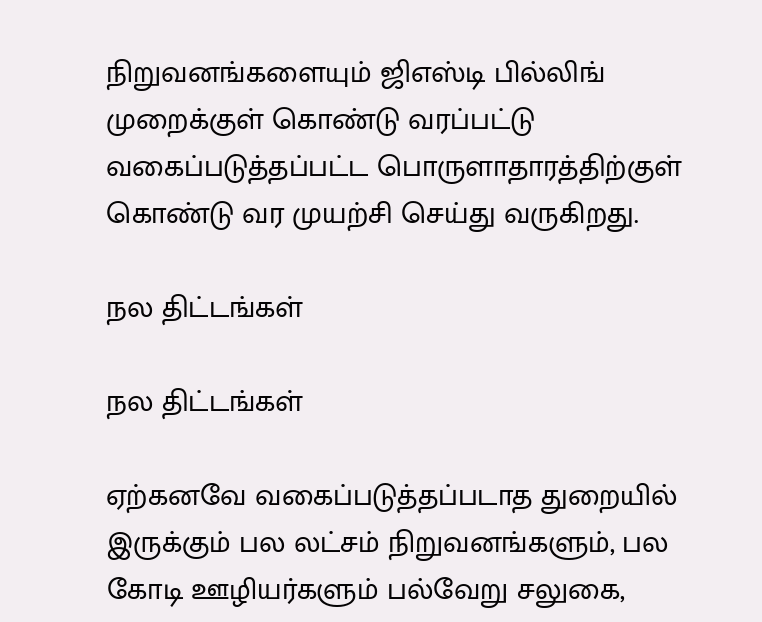நிறுவனங்களையும் ஜிஎஸ்டி பில்லிங் முறைக்குள் கொண்டு வரப்பட்டு வகைப்படுத்தப்பட்ட பொருளாதாரத்திற்குள் கொண்டு வர முயற்சி செய்து வருகிறது.

நல திட்டங்கள்

நல திட்டங்கள்

ஏற்கனவே வகைப்படுத்தப்படாத துறையில் இருக்கும் பல லட்சம் நிறுவனங்களும், பல கோடி ஊழியர்களும் பல்வேறு சலுகை,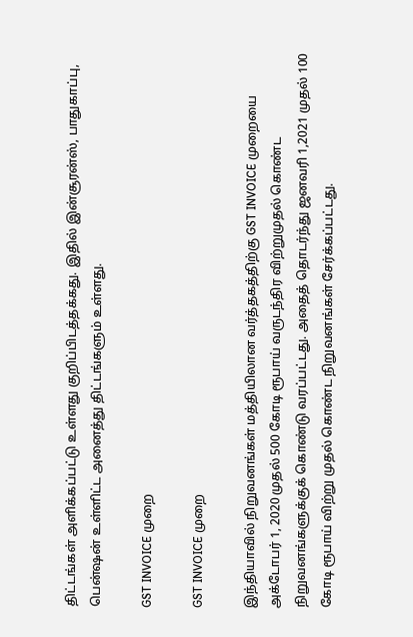திட்டங்கள் அளிக்கப்பட்டு உள்ளது குறிப்பிடத்தக்கது. இதில் இன்சூரன்ஸ், பாதுகாப்பு, பென்ஷன் உள்ளிட்ட அனைத்து திட்டங்களும் உள்ளது.

GST INVOICE முறை

GST INVOICE முறை

இந்தியாவில் நிறுவனங்கள் மத்தியிலான வர்த்தகத்திற்கு GST INVOICE முறையை அக்டோபர் 1, 2020 முதல் 500 கோடி ரூபாய் வருடந்திர விற்றுமுதல் கொண்ட நிறுவனங்களுக்குக் கொண்டு வரப்பட்டது. அதைத் தொடர்ந்து ஜனவரி 1,2021 முதல் 100 கோடி ரூபாய் விற்று முதல் கொண்ட நிறுவனங்கள் சேர்க்கப்பட்டது.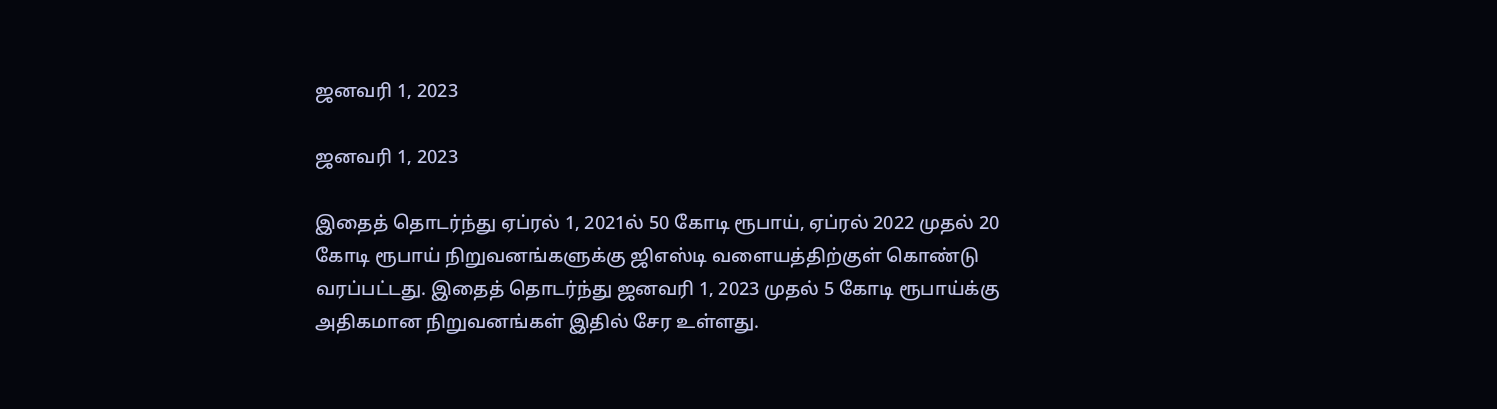ஜனவரி 1, 2023

ஜனவரி 1, 2023

இதைத் தொடர்ந்து ஏப்ரல் 1, 2021ல் 50 கோடி ரூபாய், ஏப்ரல் 2022 முதல் 20 கோடி ரூபாய் நிறுவனங்களுக்கு ஜிஎஸ்டி வளையத்திற்குள் கொண்டு வரப்பட்டது. இதைத் தொடர்ந்து ஜனவரி 1, 2023 முதல் 5 கோடி ரூபாய்க்கு அதிகமான நிறுவனங்கள் இதில் சேர உள்ளது.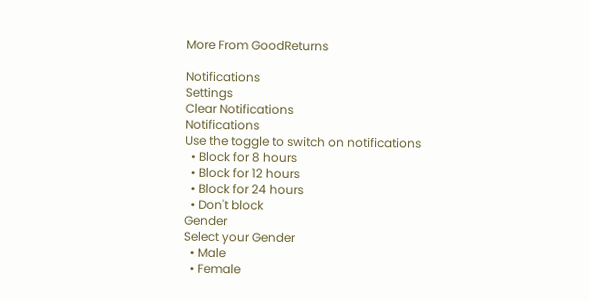More From GoodReturns

Notifications
Settings
Clear Notifications
Notifications
Use the toggle to switch on notifications
  • Block for 8 hours
  • Block for 12 hours
  • Block for 24 hours
  • Don't block
Gender
Select your Gender
  • Male
  • Female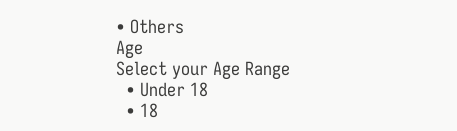• Others
Age
Select your Age Range
  • Under 18
  • 18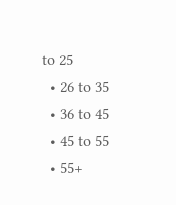to 25
  • 26 to 35
  • 36 to 45
  • 45 to 55
  • 55+